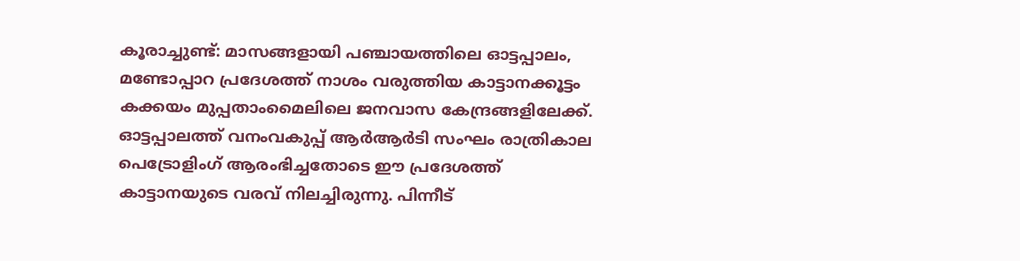കൂരാച്ചുണ്ട്: മാസങ്ങളായി പഞ്ചായത്തിലെ ഓട്ടപ്പാലം, മണ്ടോപ്പാറ പ്രദേശത്ത് നാശം വരുത്തിയ കാട്ടാനക്കൂട്ടം കക്കയം മുപ്പതാംമൈലിലെ ജനവാസ കേന്ദ്രങ്ങളിലേക്ക്. ഓട്ടപ്പാലത്ത് വനംവകുപ്പ് ആർആർടി സംഘം രാത്രികാല പെട്രോളിംഗ് ആരംഭിച്ചതോടെ ഈ പ്രദേശത്ത് കാട്ടാനയുടെ വരവ് നിലച്ചിരുന്നു. പിന്നീട്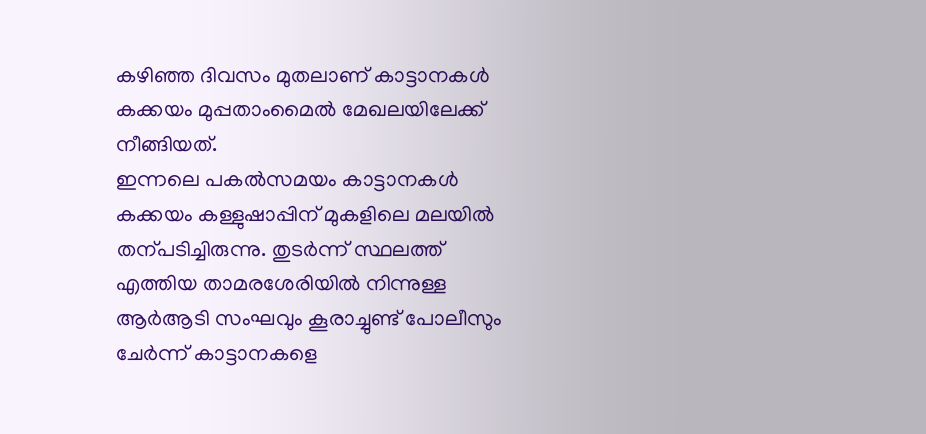കഴിഞ്ഞ ദിവസം മുതലാണ് കാട്ടാനകൾ കക്കയം മുപ്പതാംമൈൽ മേഖലയിലേക്ക് നീങ്ങിയത്.
ഇന്നലെ പകൽസമയം കാട്ടാനകൾ കക്കയം കള്ളുഷാപ്പിന് മുകളിലെ മലയിൽ തന്പടിച്ചിരുന്നു. തുടർന്ന് സ്ഥലത്ത് എത്തിയ താമരശേരിയിൽ നിന്നുള്ള ആർആടി സംഘവും കൂരാച്ചുണ്ട് പോലീസും ചേർന്ന് കാട്ടാനകളെ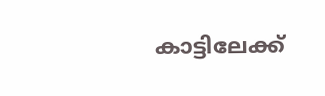കാട്ടിലേക്ക്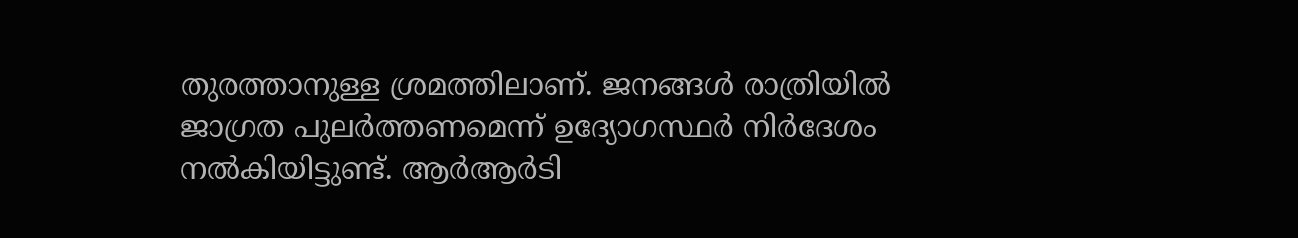തുരത്താനുള്ള ശ്രമത്തിലാണ്. ജനങ്ങൾ രാത്രിയിൽ ജാഗ്രത പുലർത്തണമെന്ന് ഉദ്യോഗസ്ഥർ നിർദേശം നൽകിയിട്ടുണ്ട്. ആർആർടി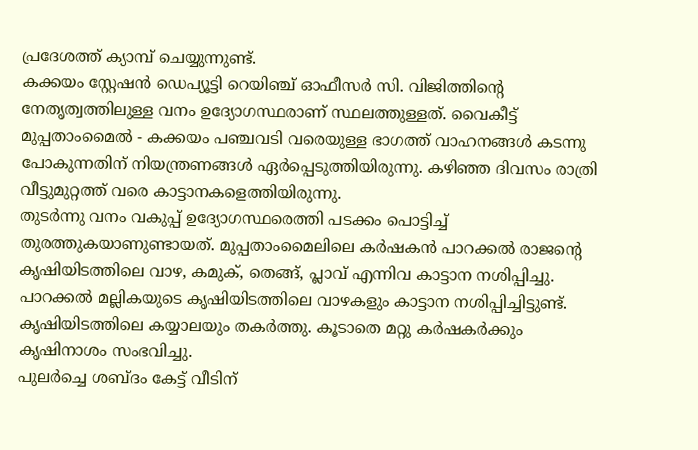പ്രദേശത്ത് ക്യാമ്പ് ചെയ്യുന്നുണ്ട്.
കക്കയം സ്റ്റേഷൻ ഡെപ്യൂട്ടി റെയിഞ്ച് ഓഫീസർ സി. വിജിത്തിന്റെ നേതൃത്വത്തിലുള്ള വനം ഉദ്യോഗസ്ഥരാണ് സ്ഥലത്തുള്ളത്. വൈകീട്ട് മുപ്പതാംമൈൽ - കക്കയം പഞ്ചവടി വരെയുള്ള ഭാഗത്ത് വാഹനങ്ങൾ കടന്നു പോകുന്നതിന് നിയന്ത്രണങ്ങൾ ഏർപ്പെടുത്തിയിരുന്നു. കഴിഞ്ഞ ദിവസം രാത്രി വീട്ടുമുറ്റത്ത് വരെ കാട്ടാനകളെത്തിയിരുന്നു.
തുടർന്നു വനം വകുപ്പ് ഉദ്യോഗസ്ഥരെത്തി പടക്കം പൊട്ടിച്ച് തുരത്തുകയാണുണ്ടായത്. മുപ്പതാംമൈലിലെ കർഷകൻ പാറക്കൽ രാജന്റെ കൃഷിയിടത്തിലെ വാഴ, കമുക്, തെങ്ങ്, പ്ലാവ് എന്നിവ കാട്ടാന നശിപ്പിച്ചു. പാറക്കൽ മല്ലികയുടെ കൃഷിയിടത്തിലെ വാഴകളും കാട്ടാന നശിപ്പിച്ചിട്ടുണ്ട്. കൃഷിയിടത്തിലെ കയ്യാലയും തകർത്തു. കൂടാതെ മറ്റു കർഷകർക്കും കൃഷിനാശം സംഭവിച്ചു.
പുലർച്ചെ ശബ്ദം കേട്ട് വീടിന്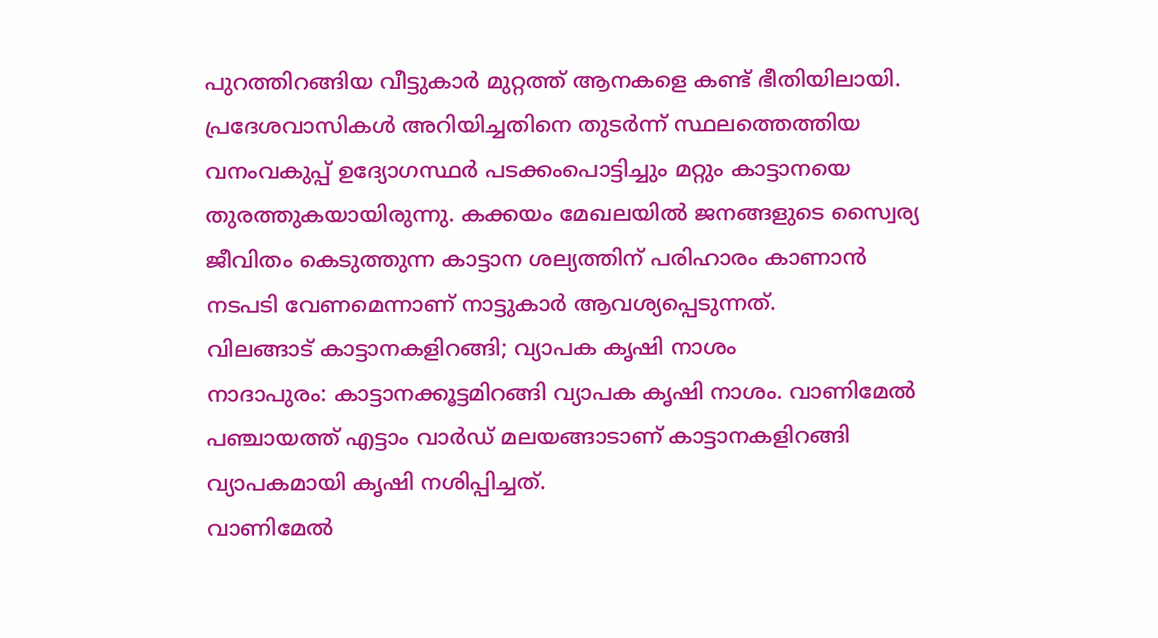പുറത്തിറങ്ങിയ വീട്ടുകാർ മുറ്റത്ത് ആനകളെ കണ്ട് ഭീതിയിലായി. പ്രദേശവാസികൾ അറിയിച്ചതിനെ തുടർന്ന് സ്ഥലത്തെത്തിയ വനംവകുപ്പ് ഉദ്യോഗസ്ഥർ പടക്കംപൊട്ടിച്ചും മറ്റും കാട്ടാനയെ തുരത്തുകയായിരുന്നു. കക്കയം മേഖലയിൽ ജനങ്ങളുടെ സ്വൈര്യ ജീവിതം കെടുത്തുന്ന കാട്ടാന ശല്യത്തിന് പരിഹാരം കാണാൻ നടപടി വേണമെന്നാണ് നാട്ടുകാർ ആവശ്യപ്പെടുന്നത്.
വിലങ്ങാട് കാട്ടാനകളിറങ്ങി; വ്യാപക കൃഷി നാശം
നാദാപുരം: കാട്ടാനക്കൂട്ടമിറങ്ങി വ്യാപക കൃഷി നാശം. വാണിമേൽ പഞ്ചായത്ത് എട്ടാം വാർഡ് മലയങ്ങാടാണ് കാട്ടാനകളിറങ്ങി വ്യാപകമായി കൃഷി നശിപ്പിച്ചത്.
വാണിമേൽ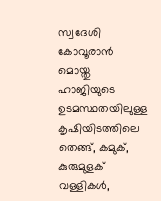സ്വദേശി കോവൂരാൻ മൊയ്തു ഹാജിയുടെ ഉടമസ്ഥതയിലുള്ള കൃഷിയിടത്തിലെ തെങ്ങ്, കമുക്, കുരുമുളക് വള്ളികൾ,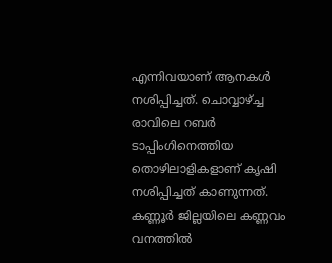എന്നിവയാണ് ആനകൾ നശിപ്പിച്ചത്. ചൊവ്വാഴ്ച്ച രാവിലെ റബർ ടാപ്പിംഗിനെത്തിയ തൊഴിലാളികളാണ് കൃഷി നശിപ്പിച്ചത് കാണുന്നത്. കണ്ണൂർ ജില്ലയിലെ കണ്ണവം വനത്തിൽ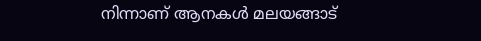നിന്നാണ് ആനകൾ മലയങ്ങാട്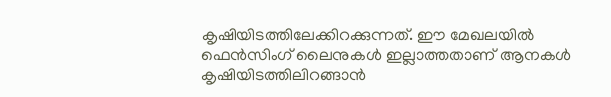കൃഷിയിടത്തിലേക്കിറക്കുന്നത്. ഈ മേഖലയിൽ ഫെൻസിംഗ് ലൈനുകൾ ഇല്ലാത്തതാണ് ആനകൾ കൃഷിയിടത്തിലിറങ്ങാൻ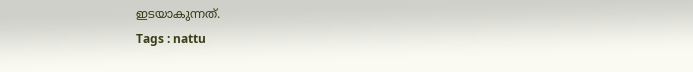ഇടയാകുന്നത്.
Tags : nattu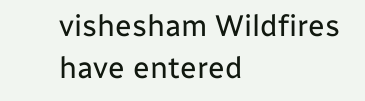vishesham Wildfires have entered